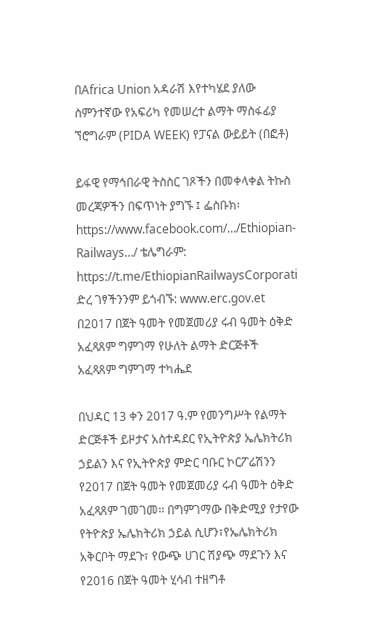በAfrica Union አዳራሽ እየተካሄደ ያለው ስምንተኛው የአፍሪካ የመሠረተ ልማት ማስፋፊያ ኘሮግራም (PIDA WEEK) የፓናል ውይይት (በፎቶ)

ይፋዊ የማኅበራዊ ትስስር ገጾችን በመቀላቀል ትኩስ መረጃዎችን በፍጥነት ያግኙ ፤ ፌስቡክ፡ https://www.facebook.com/…/Ethiopian-Railways…/ ቴሌግራም: https://t.me/EthiopianRailwaysCorporati ድረ ገፃችንንም ይጎብኙ: www.erc.gov.et
በ2017 በጀት ዓመት የመጀመሪያ ሩብ ዓመት ዕቅድ አፈጻጸም ግምገማ የሁለት ልማት ድርጅቶች አፈጻጸም ግምገማ ተካሔደ

በህዳር 13 ቀን 2017 ዓ.ም የመንግሥት የልማት ድርጅቶች ይዞታና አስተዳደር የኢትዮጵያ ኤሌክትሪክ ኃይልን እና የኢትዮጵያ ምድር ባቡር ኮርፖሬሽንን የ2017 በጀት ዓመት የመጀመሪያ ሩብ ዓመት ዕቅድ አፈጻጸም ገመገመ፡፡ በግምገማው በቅድሚያ የታየው የትዮጵያ ኤሌክትሪክ ኃይል ሲሆን፣የኤሌክትሪክ አቅርቦት ማደጉ፣ የውጭ ሀገር ሽያጭ ማደጉን እና የ2016 በጀት ዓመት ሂሳብ ተዘግቶ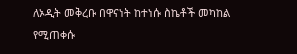ለኦዲት መቅረቡ በዋናነት ከተነሱ ስኬቶች መካከል የሚጠቀሱ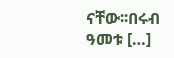ናቸው፡፡በሩብ ዓመቱ […]